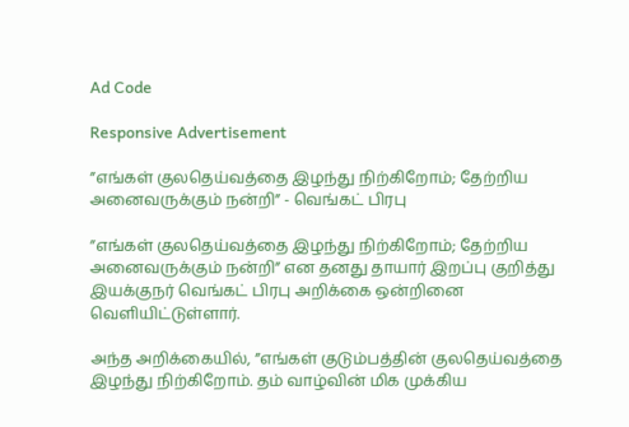Ad Code

Responsive Advertisement

”எங்கள் குலதெய்வத்தை இழந்து நிற்கிறோம்; தேற்றிய அனைவருக்கும் நன்றி” - வெங்கட் பிரபு

”எங்கள் குலதெய்வத்தை இழந்து நிற்கிறோம்; தேற்றிய அனைவருக்கும் நன்றி” என தனது தாயார் இறப்பு குறித்து இயக்குநர் வெங்கட் பிரபு அறிக்கை ஒன்றினை வெளியிட்டுள்ளார்.

அந்த அறிக்கையில், ”எங்கள் குடும்பத்தின் குலதெய்வத்தை இழந்து நிற்கிறோம். தம் வாழ்வின் மிக முக்கிய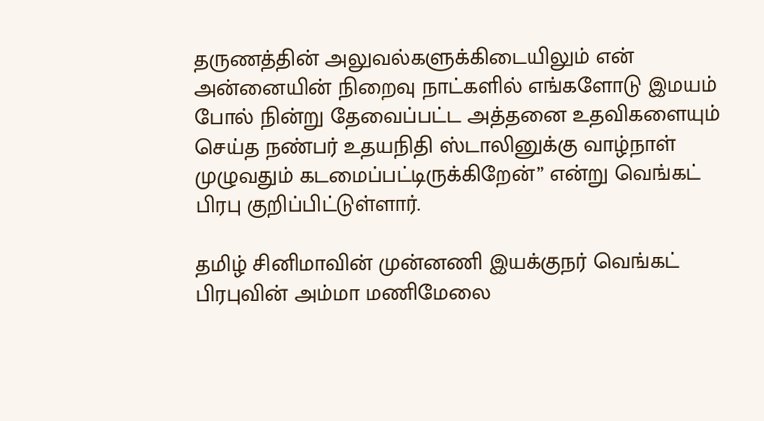தருணத்தின் அலுவல்களுக்கிடையிலும் என் அன்னையின் நிறைவு நாட்களில் எங்களோடு இமயம் போல் நின்று தேவைப்பட்ட அத்தனை உதவிகளையும் செய்த நண்பர் உதயநிதி ஸ்டாலினுக்கு வாழ்நாள் முழுவதும் கடமைப்பட்டிருக்கிறேன்” என்று வெங்கட் பிரபு குறிப்பிட்டுள்ளார்.

தமிழ் சினிமாவின் முன்னணி இயக்குநர் வெங்கட் பிரபுவின் அம்மா மணிமேலை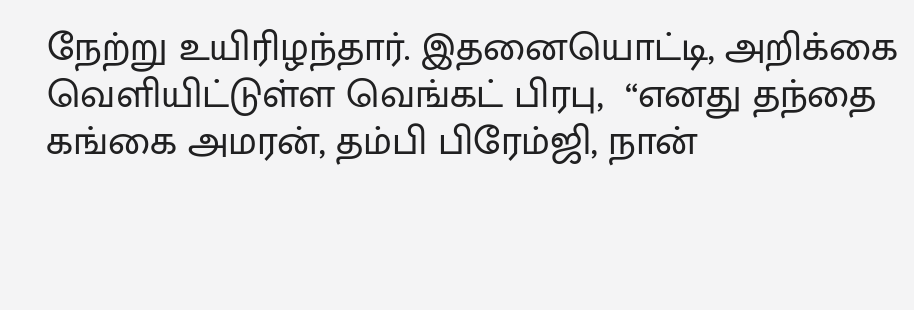நேற்று உயிரிழந்தார். இதனையொட்டி, அறிக்கை வெளியிட்டுள்ள வெங்கட் பிரபு,  “எனது தந்தை கங்கை அமரன், தம்பி பிரேம்ஜி, நான்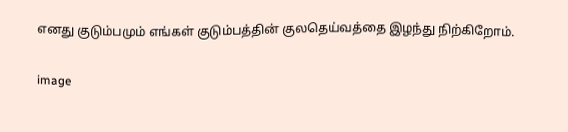எனது குடும்பமும் எங்கள் குடும்பத்தின் குலதெய்வத்தை இழந்து நிற்கிறோம்.

image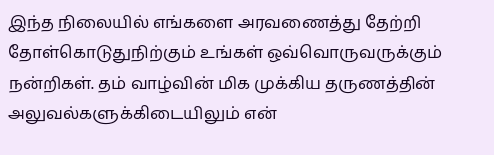இந்த நிலையில் எங்களை அரவணைத்து தேற்றி தோள்கொடுதுநிற்கும் உங்கள் ஒவ்வொருவருக்கும் நன்றிகள். தம் வாழ்வின் மிக முக்கிய தருணத்தின் அலுவல்களுக்கிடையிலும் என்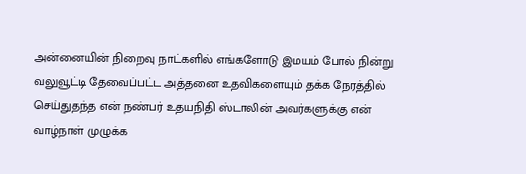அன்னையின் நிறைவு நாட்களில் எங்களோடு இமயம் போல் நின்று வலுவூட்டி தேவைப்பட்ட அத்தனை உதவிகளையும் தக்க நேரத்தில் செய்துதந்த என் நண்பர் உதயநிதி ஸ்டாலின் அவர்களுக்கு என் வாழ்நாள் முழுக்க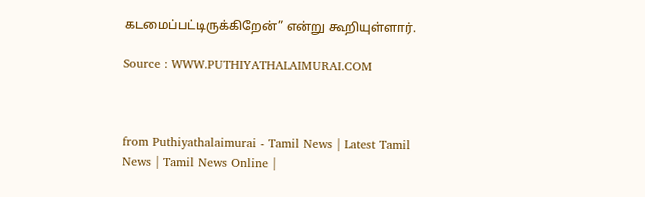கடமைப்பட்டிருக்கிறேன்” என்று கூறியுள்ளார்.

Source : WWW.PUTHIYATHALAIMURAI.COM



from Puthiyathalaimurai - Tamil News | Latest Tamil News | Tamil News Online |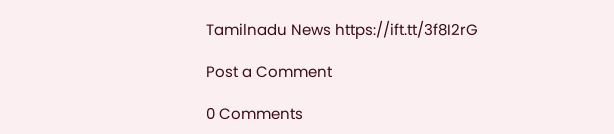Tamilnadu News https://ift.tt/3f8I2rG

Post a Comment

0 Comments